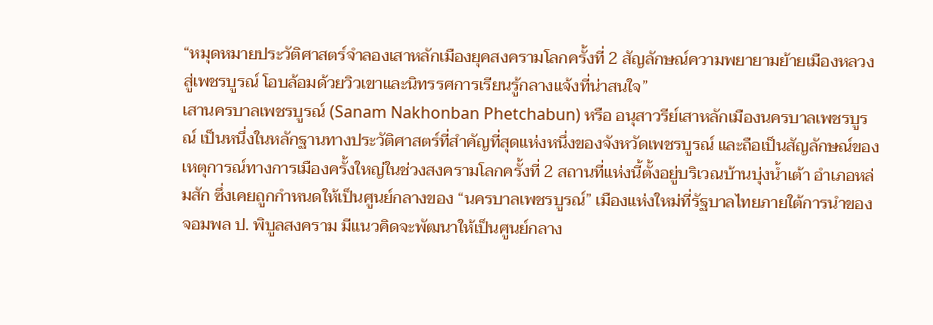“หมุดหมายประวัติศาสตร์จำลองเสาหลักเมืองยุคสงครามโลกครั้งที่ 2 สัญลักษณ์ความพยายามย้ายเมืองหลวงสู่เพชรบูรณ์ โอบล้อมด้วยวิวเขาและนิทรรศการเรียนรู้กลางแจ้งที่น่าสนใจ”
เสานครบาลเพชรบูรณ์ (Sanam Nakhonban Phetchabun) หรือ อนุสาวรีย์เสาหลักเมืองนครบาลเพชรบูรณ์ เป็นหนึ่งในหลักฐานทางประวัติศาสตร์ที่สำคัญที่สุดแห่งหนึ่งของจังหวัดเพชรบูรณ์ และถือเป็นสัญลักษณ์ของเหตุการณ์ทางการเมืองครั้งใหญ่ในช่วงสงครามโลกครั้งที่ 2 สถานที่แห่งนี้ตั้งอยู่บริเวณบ้านบุ่งน้ำเต้า อำเภอหล่มสัก ซึ่งเคยถูกกำหนดให้เป็นศูนย์กลางของ “นครบาลเพชรบูรณ์” เมืองแห่งใหม่ที่รัฐบาลไทยภายใต้การนำของจอมพล ป. พิบูลสงคราม มีแนวคิดจะพัฒนาให้เป็นศูนย์กลาง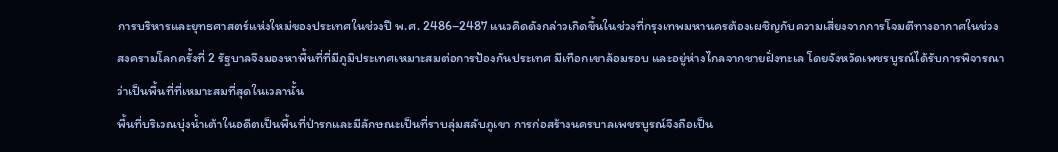การบริหารและยุทธศาสตร์แห่งใหม่ของประเทศในช่วงปี พ.ศ. 2486–2487 แนวคิดดังกล่าวเกิดขึ้นในช่วงที่กรุงเทพมหานครต้องเผชิญกับความเสี่ยงจากการโจมตีทางอากาศในช่วงสงครามโลกครั้งที่ 2 รัฐบาลจึงมองหาพื้นที่ที่มีภูมิประเทศเหมาะสมต่อการป้องกันประเทศ มีเทือกเขาล้อมรอบ และอยู่ห่างไกลจากชายฝั่งทะเล โดยจังหวัดเพชรบูรณ์ได้รับการพิจารณาว่าเป็นพื้นที่ที่เหมาะสมที่สุดในเวลานั้น
พื้นที่บริเวณบุ่งน้ำเต้าในอดีตเป็นพื้นที่ป่ารกและมีลักษณะเป็นที่ราบลุ่มสลับภูเขา การก่อสร้างนครบาลเพชรบูรณ์จึงถือเป็น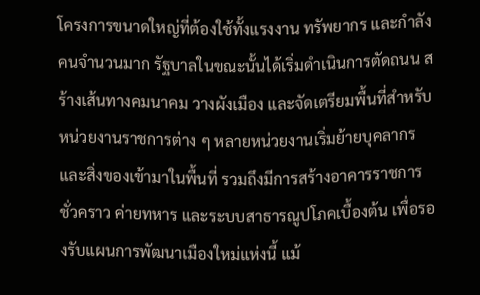โครงการขนาดใหญ่ที่ต้องใช้ทั้งแรงงาน ทรัพยากร และกำลังคนจำนวนมาก รัฐบาลในขณะนั้นได้เริ่มดำเนินการตัดถนน สร้างเส้นทางคมนาคม วางผังเมือง และจัดเตรียมพื้นที่สำหรับหน่วยงานราชการต่าง ๆ หลายหน่วยงานเริ่มย้ายบุคลากรและสิ่งของเข้ามาในพื้นที่ รวมถึงมีการสร้างอาคารราชการชั่วคราว ค่ายทหาร และระบบสาธารณูปโภคเบื้องต้น เพื่อรองรับแผนการพัฒนาเมืองใหม่แห่งนี้ แม้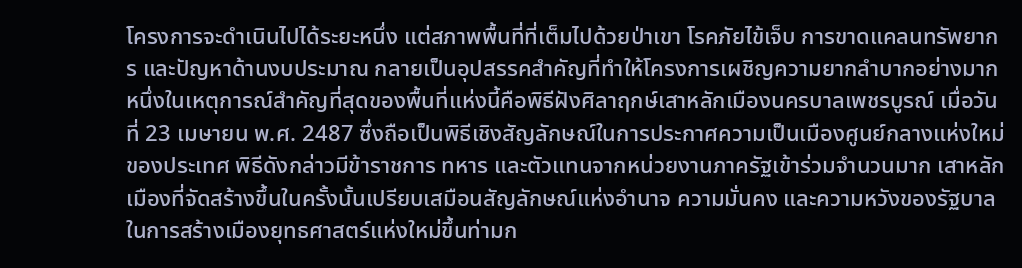โครงการจะดำเนินไปได้ระยะหนึ่ง แต่สภาพพื้นที่ที่เต็มไปด้วยป่าเขา โรคภัยไข้เจ็บ การขาดแคลนทรัพยากร และปัญหาด้านงบประมาณ กลายเป็นอุปสรรคสำคัญที่ทำให้โครงการเผชิญความยากลำบากอย่างมาก
หนึ่งในเหตุการณ์สำคัญที่สุดของพื้นที่แห่งนี้คือพิธีฝังศิลาฤกษ์เสาหลักเมืองนครบาลเพชรบูรณ์ เมื่อวันที่ 23 เมษายน พ.ศ. 2487 ซึ่งถือเป็นพิธีเชิงสัญลักษณ์ในการประกาศความเป็นเมืองศูนย์กลางแห่งใหม่ของประเทศ พิธีดังกล่าวมีข้าราชการ ทหาร และตัวแทนจากหน่วยงานภาครัฐเข้าร่วมจำนวนมาก เสาหลักเมืองที่จัดสร้างขึ้นในครั้งนั้นเปรียบเสมือนสัญลักษณ์แห่งอำนาจ ความมั่นคง และความหวังของรัฐบาลในการสร้างเมืองยุทธศาสตร์แห่งใหม่ขึ้นท่ามก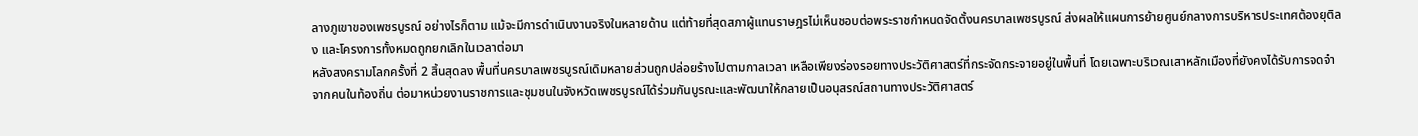ลางภูเขาของเพชรบูรณ์ อย่างไรก็ตาม แม้จะมีการดำเนินงานจริงในหลายด้าน แต่ท้ายที่สุดสภาผู้แทนราษฎรไม่เห็นชอบต่อพระราชกำหนดจัดตั้งนครบาลเพชรบูรณ์ ส่งผลให้แผนการย้ายศูนย์กลางการบริหารประเทศต้องยุติลง และโครงการทั้งหมดถูกยกเลิกในเวลาต่อมา
หลังสงครามโลกครั้งที่ 2 สิ้นสุดลง พื้นที่นครบาลเพชรบูรณ์เดิมหลายส่วนถูกปล่อยร้างไปตามกาลเวลา เหลือเพียงร่องรอยทางประวัติศาสตร์ที่กระจัดกระจายอยู่ในพื้นที่ โดยเฉพาะบริเวณเสาหลักเมืองที่ยังคงได้รับการจดจำจากคนในท้องถิ่น ต่อมาหน่วยงานราชการและชุมชนในจังหวัดเพชรบูรณ์ได้ร่วมกันบูรณะและพัฒนาให้กลายเป็นอนุสรณ์สถานทางประวัติศาสตร์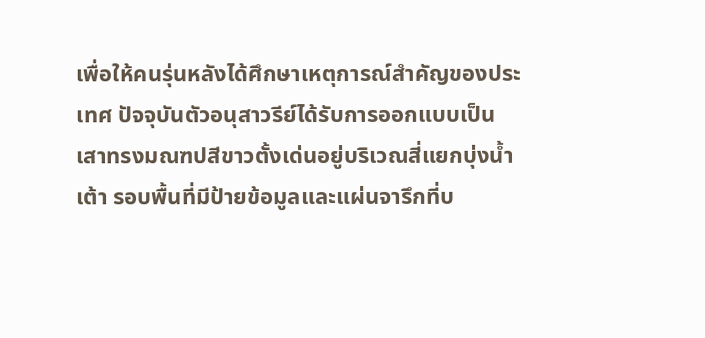เพื่อให้คนรุ่นหลังได้ศึกษาเหตุการณ์สำคัญของประเทศ ปัจจุบันตัวอนุสาวรีย์ได้รับการออกแบบเป็นเสาทรงมณฑปสีขาวตั้งเด่นอยู่บริเวณสี่แยกบุ่งน้ำเต้า รอบพื้นที่มีป้ายข้อมูลและแผ่นจารึกที่บ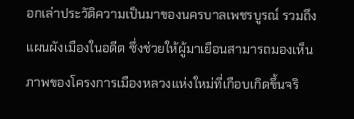อกเล่าประวัติความเป็นมาของนครบาลเพชรบูรณ์ รวมถึงแผนผังเมืองในอดีต ซึ่งช่วยให้ผู้มาเยือนสามารถมองเห็นภาพของโครงการเมืองหลวงแห่งใหม่ที่เกือบเกิดขึ้นจริ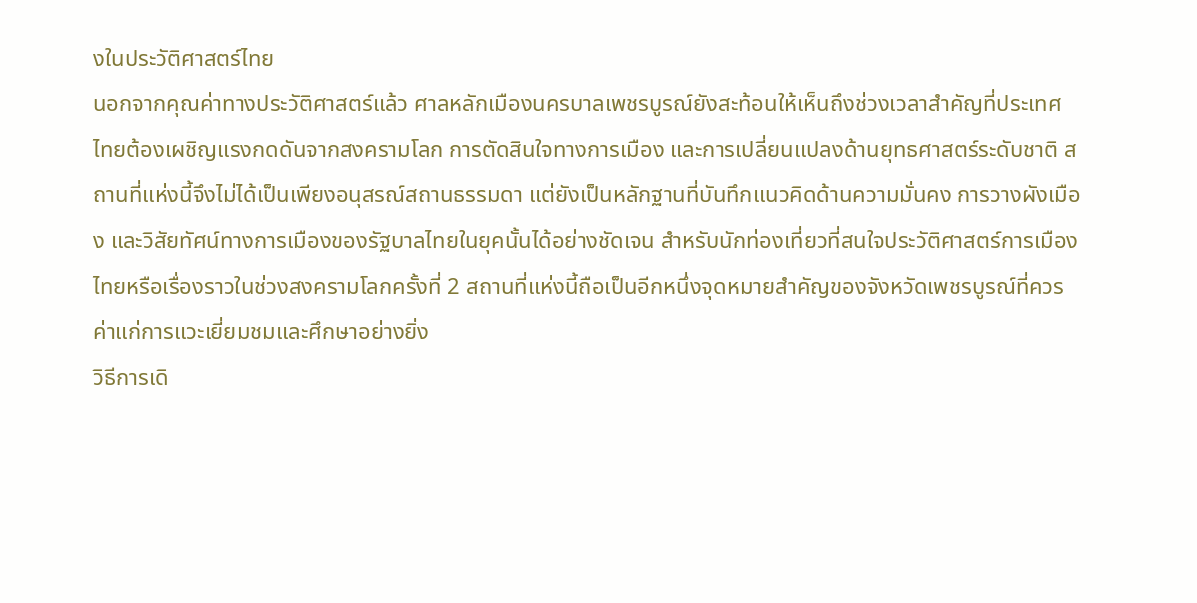งในประวัติศาสตร์ไทย
นอกจากคุณค่าทางประวัติศาสตร์แล้ว ศาลหลักเมืองนครบาลเพชรบูรณ์ยังสะท้อนให้เห็นถึงช่วงเวลาสำคัญที่ประเทศไทยต้องเผชิญแรงกดดันจากสงครามโลก การตัดสินใจทางการเมือง และการเปลี่ยนแปลงด้านยุทธศาสตร์ระดับชาติ สถานที่แห่งนี้จึงไม่ได้เป็นเพียงอนุสรณ์สถานธรรมดา แต่ยังเป็นหลักฐานที่บันทึกแนวคิดด้านความมั่นคง การวางผังเมือง และวิสัยทัศน์ทางการเมืองของรัฐบาลไทยในยุคนั้นได้อย่างชัดเจน สำหรับนักท่องเที่ยวที่สนใจประวัติศาสตร์การเมืองไทยหรือเรื่องราวในช่วงสงครามโลกครั้งที่ 2 สถานที่แห่งนี้ถือเป็นอีกหนึ่งจุดหมายสำคัญของจังหวัดเพชรบูรณ์ที่ควรค่าแก่การแวะเยี่ยมชมและศึกษาอย่างยิ่ง
วิธีการเดิ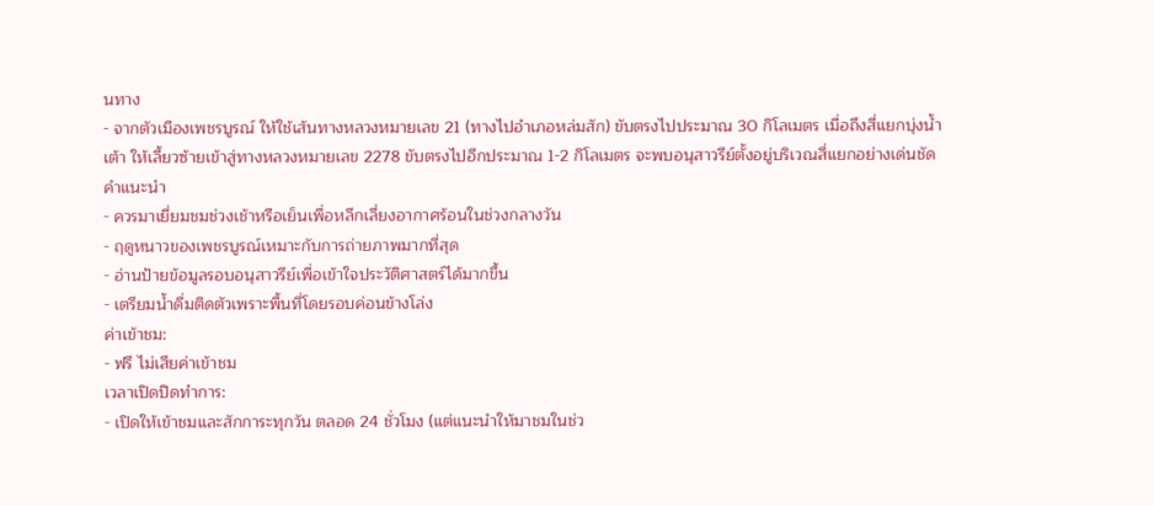นทาง
- จากตัวเมืองเพชรบูรณ์ ให้ใช้เส้นทางหลวงหมายเลข 21 (ทางไปอำเภอหล่มสัก) ขับตรงไปประมาณ 30 กิโลเมตร เมื่อถึงสี่แยกบุ่งน้ำเต้า ให้เลี้ยวซ้ายเข้าสู่ทางหลวงหมายเลข 2278 ขับตรงไปอีกประมาณ 1-2 กิโลเมตร จะพบอนุสาวรีย์ตั้งอยู่บริเวณสี่แยกอย่างเด่นชัด
คำแนะนำ
- ควรมาเยี่ยมชมช่วงเช้าหรือเย็นเพื่อหลีกเลี่ยงอากาศร้อนในช่วงกลางวัน
- ฤดูหนาวของเพชรบูรณ์เหมาะกับการถ่ายภาพมากที่สุด
- อ่านป้ายข้อมูลรอบอนุสาวรีย์เพื่อเข้าใจประวัติศาสตร์ได้มากขึ้น
- เตรียมน้ำดื่มติดตัวเพราะพื้นที่โดยรอบค่อนข้างโล่ง
ค่าเข้าชม:
- ฟรี ไม่เสียค่าเข้าชม
เวลาเปิดปิดทำการ:
- เปิดให้เข้าชมและสักการะทุกวัน ตลอด 24 ชั่วโมง (แต่แนะนำให้มาชมในช่ว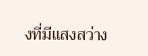งที่มีแสงสว่าง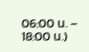06:00 น. – 18:00 น.)